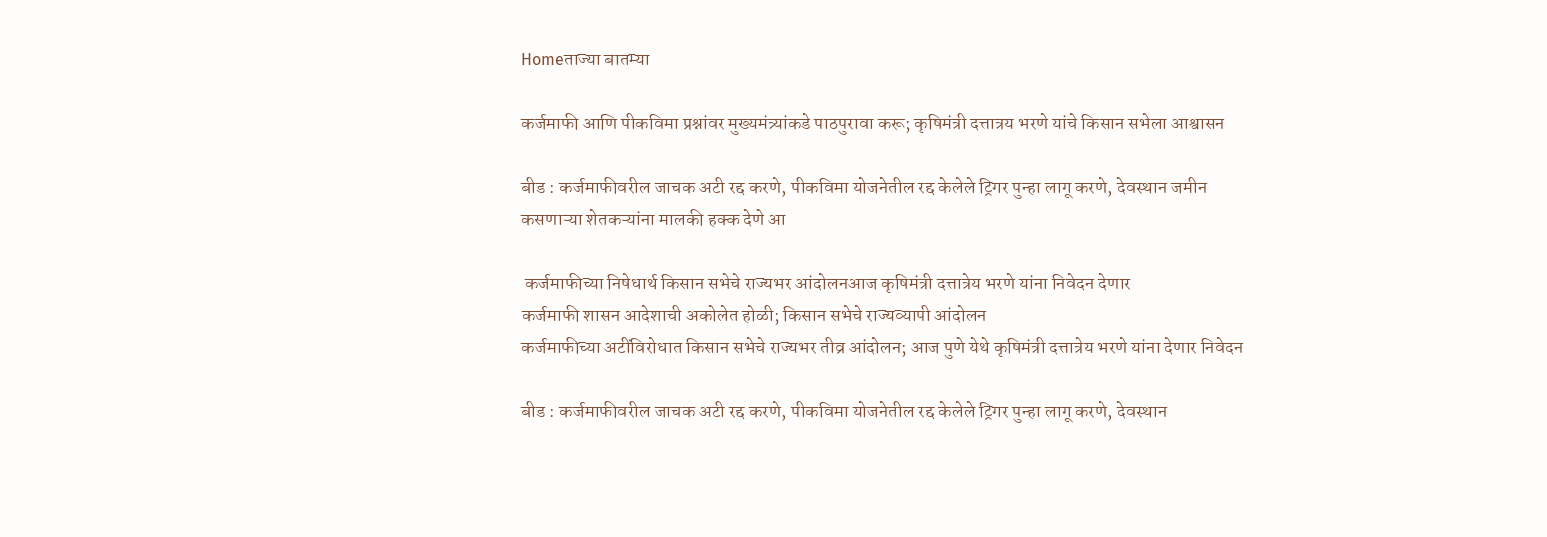Homeताज्या बातम्या

कर्जमाफी आणि पीकविमा प्रश्नांवर मुख्यमंत्र्यांकडे पाठपुरावा करू; कृषिमंत्री दत्तात्रय भरणे यांचे किसान सभेला आश्वासन

बीड : कर्जमाफीवरील जाचक अटी रद्द करणे, पीकविमा योजनेतील रद्द केलेले ट्रिगर पुन्हा लागू करणे, देवस्थान जमीन कसणाऱ्या शेतकऱ्यांना मालकी हक्क देणे आ

 कर्जमाफीच्या निषेधार्थ किसान सभेचे राज्यभर आंदोलनआज कृषिमंत्री दत्तात्रेय भरणे यांना निवेदन देणार
कर्जमाफी शासन आदेशाची अकोलेत होळी; किसान सभेचे राज्यव्यापी आंदोलन
कर्जमाफीच्या अटींविरोधात किसान सभेचे राज्यभर तीव्र आंदोलन; आज पुणे येथे कृषिमंत्री दत्तात्रेय भरणे यांना देणार निवेदन

बीड : कर्जमाफीवरील जाचक अटी रद्द करणे, पीकविमा योजनेतील रद्द केलेले ट्रिगर पुन्हा लागू करणे, देवस्थान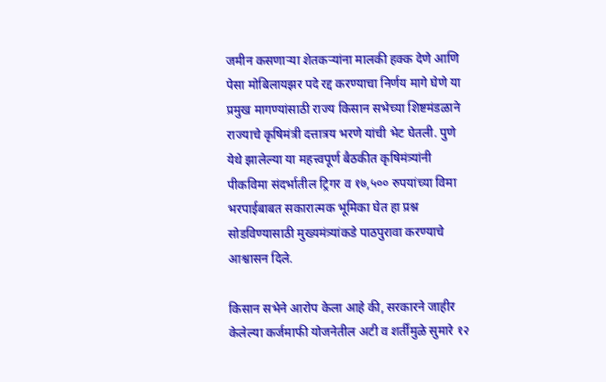जमीन कसणाऱ्या शेतकऱ्यांना मालकी हक्क देणे आणि पेसा मोबिलायझर पदे रद्द करण्याचा निर्णय मागे घेणे या प्रमुख मागण्यांसाठी राज्य किसान सभेच्या शिष्टमंडळाने राज्याचे कृषिमंत्री दत्तात्रय भरणे यांची भेट घेतली. पुणे येथे झालेल्या या महत्त्वपूर्ण बैठकीत कृषिमंत्र्यांनी पीकविमा संदर्भातील ट्रिगर व १७,५०० रुपयांच्या विमा भरपाईबाबत सकारात्मक भूमिका घेत हा प्रश्न सोडविण्यासाठी मुख्यमंत्र्यांकडे पाठपुरावा करण्याचे आश्वासन दिले.

किसान सभेने आरोप केला आहे की, सरकारने जाहीर केलेल्या कर्जमाफी योजनेतील अटी व शर्तींमुळे सुमारे १२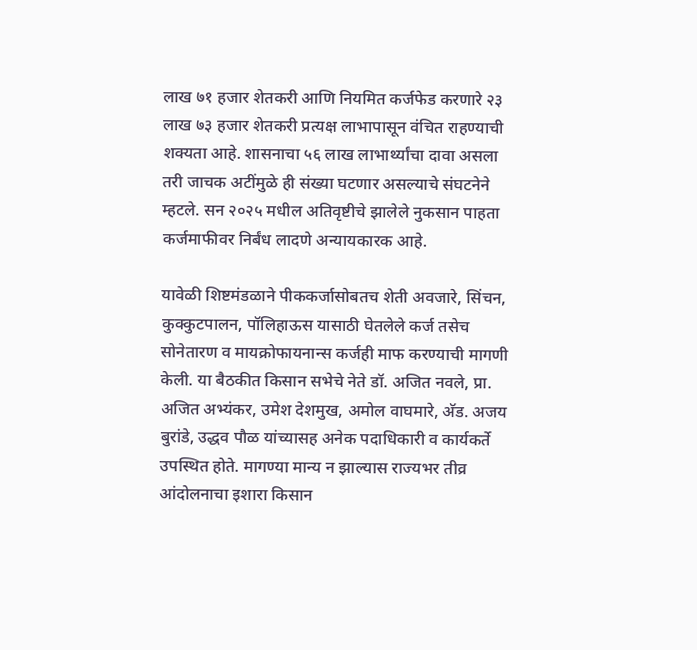लाख ७१ हजार शेतकरी आणि नियमित कर्जफेड करणारे २३ लाख ७३ हजार शेतकरी प्रत्यक्ष लाभापासून वंचित राहण्याची शक्यता आहे. शासनाचा ५६ लाख लाभार्थ्यांचा दावा असला तरी जाचक अटींमुळे ही संख्या घटणार असल्याचे संघटनेने म्हटले. सन २०२५ मधील अतिवृष्टीचे झालेले नुकसान पाहता कर्जमाफीवर निर्बंध लादणे अन्यायकारक आहे.

यावेळी शिष्टमंडळाने पीककर्जासोबतच शेती अवजारे, सिंचन, कुक्कुटपालन, पॉलिहाऊस यासाठी घेतलेले कर्ज तसेच सोनेतारण व मायक्रोफायनान्स कर्जही माफ करण्याची मागणी केली. या बैठकीत किसान सभेचे नेते डॉ. अजित नवले, प्रा. अजित अभ्यंकर, उमेश देशमुख, अमोल वाघमारे, अ‍ॅड. अजय बुरांडे, उद्धव पौळ यांच्यासह अनेक पदाधिकारी व कार्यकर्ते उपस्थित होते. मागण्या मान्य न झाल्यास राज्यभर तीव्र आंदोलनाचा इशारा किसान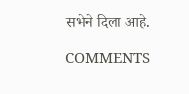सभेने दिला आहे.

COMMENTS